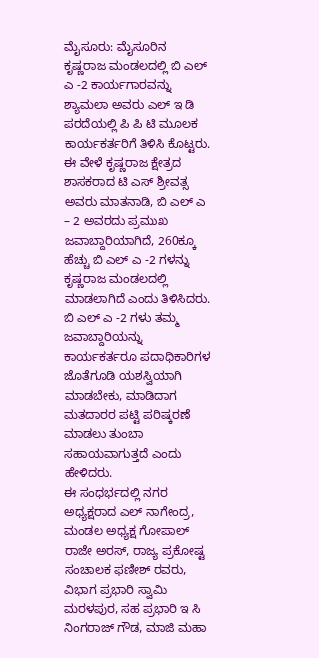ಮೈಸೂರು: ಮೈಸೂರಿನ ಕೃಷ್ಣರಾಜ ಮಂಡಲದಲ್ಲಿ ಬಿ ಎಲ್ ಎ -2 ಕಾರ್ಯಗಾರವನ್ನು ಶ್ಯಾಮಲಾ ಅವರು ಎಲ್ ಇ ಡಿ ಪರದೆಯಲ್ಲಿ ಪಿ ಪಿ ಟಿ ಮೂಲಕ ಕಾರ್ಯಕರ್ತರಿಗೆ ತಿಳಿಸಿ ಕೊಟ್ಟರು.
ಈ ವೇಳೆ ಕೃಷ್ಣರಾಜ ಕ್ಷೇತ್ರದ ಶಾಸಕರಾದ ಟಿ ಎಸ್ ಶ್ರೀವತ್ಸ ಅವರು ಮಾತನಾಡಿ, ಬಿ ಎಲ್ ಎ – 2 ಅವರದು ಪ್ರಮುಖ ಜವಾಬ್ದಾರಿಯಾಗಿದೆ, 260ಕ್ಕೂ ಹೆಚ್ಚು ಬಿ ಎಲ್ ಎ -2 ಗಳನ್ನು ಕೃಷ್ಣರಾಜ ಮಂಡಲದಲ್ಲಿ ಮಾಡಲಾಗಿದೆ ಎಂದು ತಿಳಿಸಿದರು.
ಬಿ ಎಲ್ ಎ -2 ಗಳು ತಮ್ಮ ಜವಾಬ್ದಾರಿಯನ್ನು ಕಾರ್ಯಕರ್ತರೂ ಪದಾಧಿಕಾರಿಗಳ ಜೊತೆಗೂಡಿ ಯಶಸ್ವಿಯಾಗಿ ಮಾಡಬೇಕು, ಮಾಡಿದಾಗ ಮತದಾರರ ಪಟ್ಟಿ ಪರಿಷ್ಕರಣೆ ಮಾಡಲು ತುಂಬಾ ಸಹಾಯವಾಗುತ್ತದೆ ಎಂದು ಹೇಳಿದರು.
ಈ ಸಂಧರ್ಭದಲ್ಲಿ ನಗರ ಅಧ್ಯಕ್ಷರಾದ ಎಲ್ ನಾಗೇಂದ್ರ, ಮಂಡಲ ಅಧ್ಯಕ್ಷ ಗೋಪಾಲ್ ರಾಜೇ ಅರಸ್, ರಾಜ್ಯ ಪ್ರಕೋಷ್ಟ ಸಂಚಾಲಕ ಫಣೀಶ್ ರವರು, ವಿಭಾಗ ಪ್ರಭಾರಿ ಸ್ವಾಮಿ ಮರಳಪುರ, ಸಹ ಪ್ರಭಾರಿ ಇ ಸಿ ನಿಂಗರಾಜ್ ಗೌಡ, ಮಾಜಿ ಮಹಾ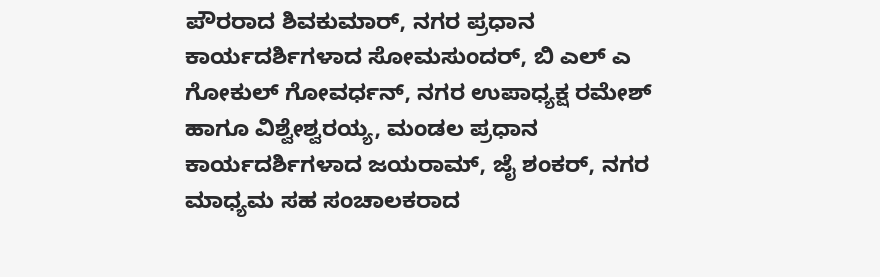ಪೌರರಾದ ಶಿವಕುಮಾರ್, ನಗರ ಪ್ರಧಾನ ಕಾರ್ಯದರ್ಶಿಗಳಾದ ಸೋಮಸುಂದರ್, ಬಿ ಎಲ್ ಎ ಗೋಕುಲ್ ಗೋವರ್ಧನ್, ನಗರ ಉಪಾಧ್ಯಕ್ಷ ರಮೇಶ್ ಹಾಗೂ ವಿಶ್ವೇಶ್ವರಯ್ಯ, ಮಂಡಲ ಪ್ರಧಾನ ಕಾರ್ಯದರ್ಶಿಗಳಾದ ಜಯರಾಮ್, ಜೈ ಶಂಕರ್, ನಗರ ಮಾಧ್ಯಮ ಸಹ ಸಂಚಾಲಕರಾದ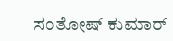ಸಂತೋಷ್ ಕುಮಾರ್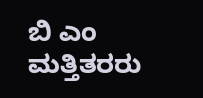ಬಿ ಎಂ ಮತ್ತಿತರರು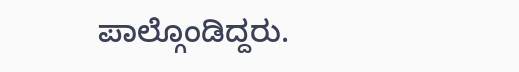ಪಾಲ್ಗೊಂಡಿದ್ದರು.